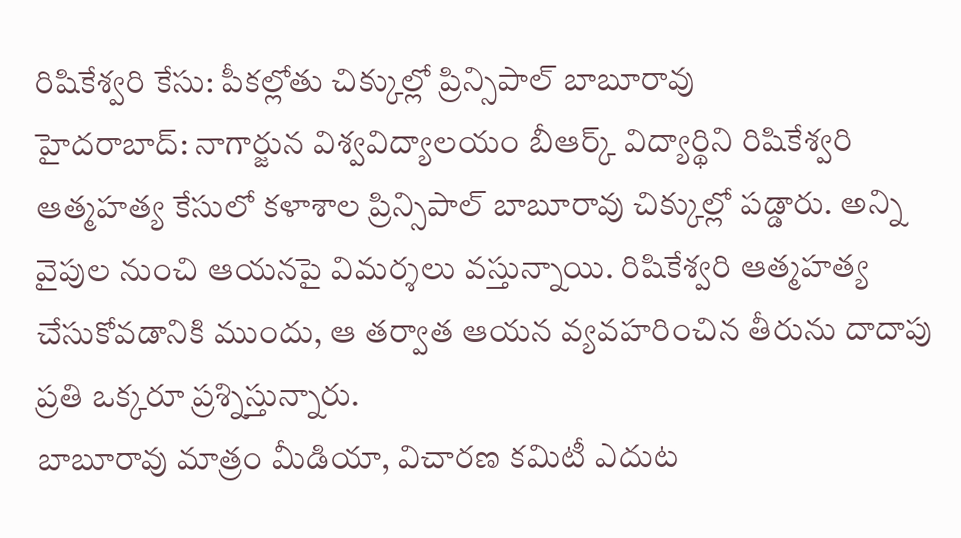రిషికేశ్వరి కేసు: పీకల్లోతు చిక్కుల్లో ప్రిన్సిపాల్ బాబూరావు
హైదరాబాద్: నాగార్జున విశ్వవిద్యాలయం బీఆర్క్ విద్యార్థిని రిషికేశ్వరి ఆత్మహత్య కేసులో కళాశాల ప్రిన్సిపాల్ బాబూరావు చిక్కుల్లో పడ్డారు. అన్ని వైపుల నుంచి ఆయనపై విమర్శలు వస్తున్నాయి. రిషికేశ్వరి ఆత్మహత్య చేసుకోవడానికి ముందు, ఆ తర్వాత ఆయన వ్యవహరించిన తీరును దాదాపు ప్రతి ఒక్కరూ ప్రశ్నిస్తున్నారు.
బాబూరావు మాత్రం మీడియా, విచారణ కమిటీ ఎదుట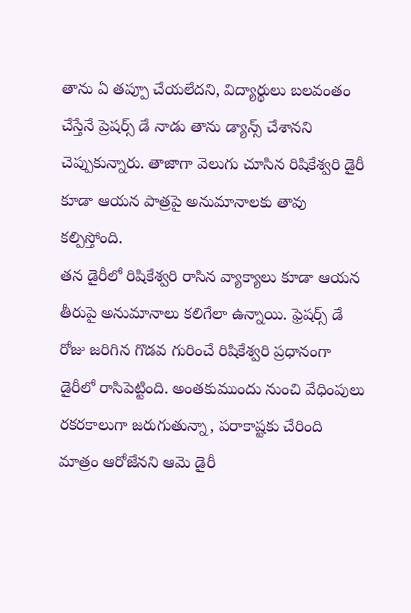తాను ఏ తప్పూ చేయలేదని, విద్యార్థులు బలవంతం చేస్తేనే ప్రెషర్స్ డే నాడు తాను డ్యాన్స్ చేశానని చెప్పుకున్నారు. తాజాగా వెలుగు చూసిన రిషికేశ్వరి డైరీ కూడా ఆయన పాత్రపై అనుమానాలకు తావు కల్పిస్తోంది.
తన డైరీలో రిషికేశ్వరి రాసిన వ్యాక్యాలు కూడా ఆయన తీరుపై అనుమానాలు కలిగేలా ఉన్నాయి. ఫ్రెషర్స్ డే రోజు జరిగిన గొడవ గురించే రిషికేశ్వరి ప్రధానంగా డైరీలో రాసిపెట్టింది. అంతకుముందు నుంచి వేధింపులు రకరకాలుగా జరుగుతున్నా, పరాకాష్టకు చేరింది మాత్రం ఆరోజేనని ఆమె డైరీ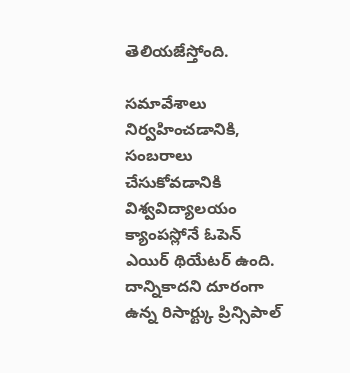తెలియజేస్తోంది.

సమావేశాలు నిర్వహించడానికి, సంబరాలు చేసుకోవడానికి విశ్వవిద్యాలయం క్యాంపస్లోనే ఓపెన్ ఎయిర్ థియేటర్ ఉంది. దాన్నికాదని దూరంగా ఉన్న రిసార్ట్కు ప్రిన్సిపాల్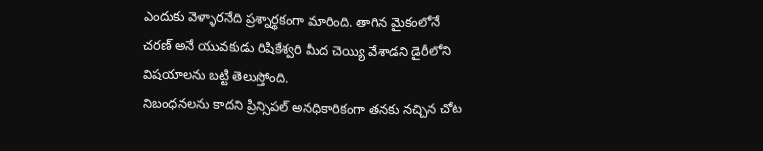ఎందుకు వెళ్ళారనేది ప్రశ్నార్థకంగా మారింది. తాగిన మైకంలోనే చరణ్ అనే యువకుడు రిషికేశ్వరి మీద చెయ్యి వేశాడని డైరీలోని విషయాలను బట్టి తెలుస్తోంది.
నిబంధనలను కాదని ప్రిన్సిపల్ అనధికారికంగా తనకు నచ్చిన చోట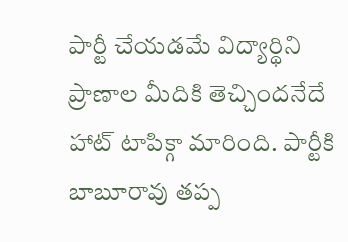పార్టీ చేయడమే విద్యార్థిని ప్రాణాల మీదికి తెచ్చిందనేదే హాట్ టాపిక్గా మారింది. పార్టీకి బాబూరావు తప్ప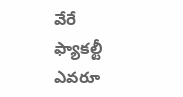వేరే ఫ్యాకల్టీ ఎవరూ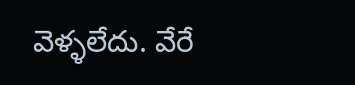వెళ్ళలేదు. వేరే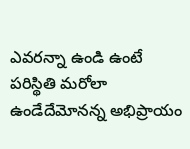ఎవరన్నా ఉండి ఉంటే పరిస్థితి మరోలా ఉండేదేమోనన్న అభిప్రాయం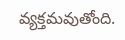వ్యక్తమవుతోంది.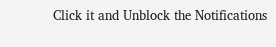Click it and Unblock the Notifications